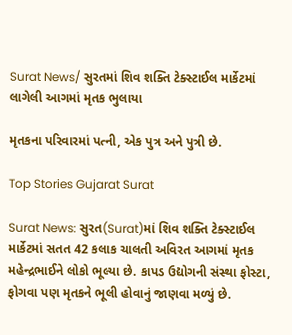Surat News/ સુરતમાં શિવ શક્તિ ટેક્સ્ટાઈલ માર્કેટમાં લાગેલી આગમાં મૃતક ભુલાયા

મૃતકના પરિવારમાં પત્ની, એક પુત્ર અને પુત્રી છે.

Top Stories Gujarat Surat

Surat News: સુરત(Surat)માં શિવ શક્તિ ટેક્સ્ટાઈલ માર્કેટમાં સતત 42 કલાક ચાલતી અવિરત આગમાં મૃતક મહેન્દ્રભાઈને લોકો ભૂલ્યા છે. કાપડ ઉદ્યોગની સંસ્થા ફોસ્ટા, ફોગવા પણ મૃતકને ભૂલી હોવાનું જાણવા મળ્યું છે.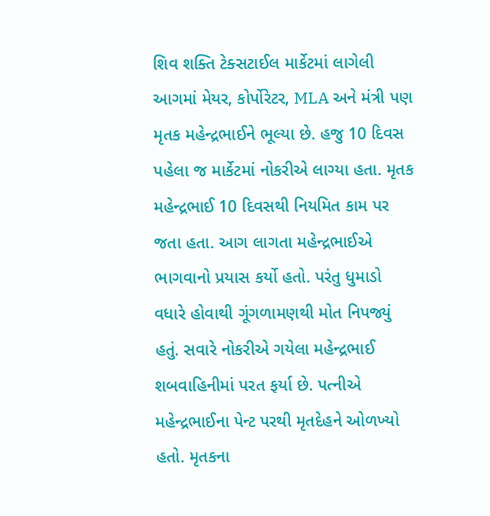શિવ શક્તિ ટેક્સટાઈલ માર્કેટમાં લાગેલી આગમાં મેયર, કોર્પોરેટર, MLA અને મંત્રી પણ મૃતક મહેન્દ્રભાઈને ભૂલ્યા છે. હજુ 10 દિવસ પહેલા જ માર્કેટમાં નોકરીએ લાગ્યા હતા. મૃતક મહેન્દ્રભાઈ 10 દિવસથી નિયમિત કામ પર જતા હતા. આગ લાગતા મહેન્દ્રભાઈએ ભાગવાનો પ્રયાસ કર્યો હતો. પરંતુ ધુમાડો વધારે હોવાથી ગૂંગળામણથી મોત નિપજ્યું હતું. સવારે નોકરીએ ગયેલા મહેન્દ્રભાઈ શબવાહિનીમાં પરત ફર્યા છે. પત્નીએ મહેન્દ્રભાઈના પેન્ટ પરથી મૃતદેહને ઓળખ્યો હતો. મૃતકના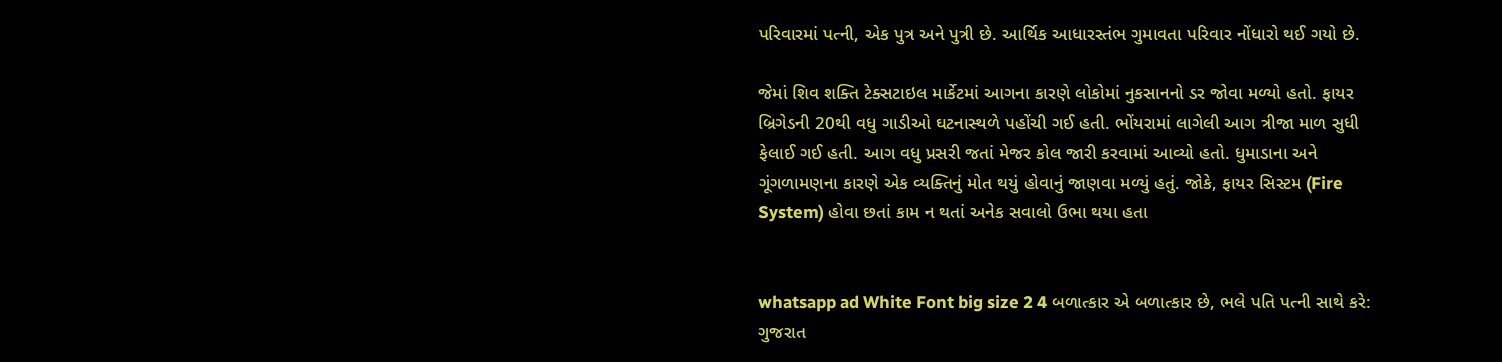પરિવારમાં પત્ની, એક પુત્ર અને પુત્રી છે. આર્થિક આધારસ્તંભ ગુમાવતા પરિવાર નોંધારો થઈ ગયો છે.

જેમાં શિવ શક્તિ ટેક્સટાઇલ માર્કેટમાં આગના કારણે લોકોમાં નુકસાનનો ડર જોવા મળ્યો હતો. ફાયર બ્રિગેડની 20થી વધુ ગાડીઓ ઘટનાસ્થળે પહોંચી ગઈ હતી. ભોંયરામાં લાગેલી આગ ત્રીજા માળ સુધી ફેલાઈ ગઈ હતી. આગ વધુ પ્રસરી જતાં મેજર કોલ જારી કરવામાં આવ્યો હતો. ધુમાડાના અને ગૂંગળામણના કારણે એક વ્યક્તિનું મોત થયું હોવાનું જાણવા મળ્યું હતું. જોકે, ફાયર સિસ્ટમ (Fire System) હોવા છતાં કામ ન થતાં અનેક સવાલો ઉભા થયા હતા


whatsapp ad White Font big size 2 4 બળાત્કાર એ બળાત્કાર છે, ભલે પતિ પત્ની સાથે કરે: ગુજરાત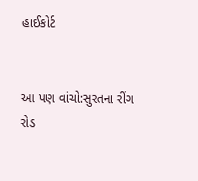હાઈકોર્ટ


આ પણ વાંચો:સુરતના રીંગ રોડ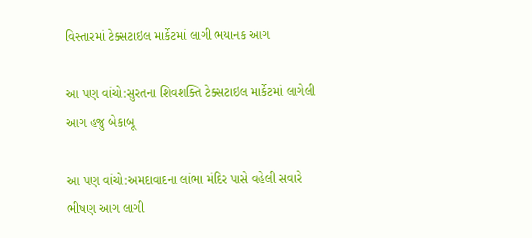વિસ્તારમાં ટેક્સટાઇલ માર્કેટમાં લાગી ભયાનક આગ

આ પણ વાંચો:સુરતના શિવશક્તિ ટેક્સટાઇલ માર્કેટમાં લાગેલી આગ હજુ બેકાબૂ

આ પણ વાંચો:અમદાવાદના લાંભા મંદિર પાસે વહેલી સવારે ભીષણ આગ લાગી